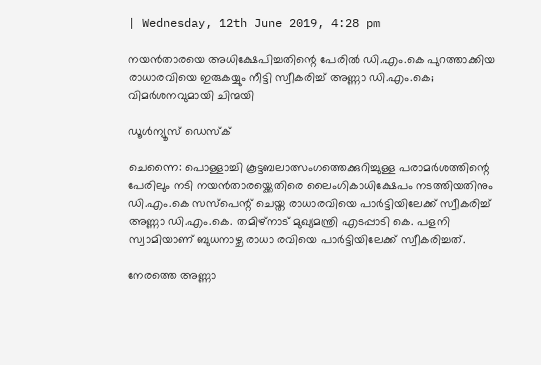| Wednesday, 12th June 2019, 4:28 pm

നയന്‍താരയെ അധിക്ഷേപിച്ചതിന്റെ പേരില്‍ ഡി.എം.കെ പുറത്താക്കിയ രാധാരവിയെ ഇരുകയ്യും നീട്ടി സ്വീകരിച്ച് അണ്ണാ ഡി.എം.കെ; വിമര്‍ശനവുമായി ചിന്മയി

ഡൂള്‍ന്യൂസ് ഡെസ്‌ക്

ചെന്നൈ: പൊള്ളാച്ചി കൂട്ടബലാത്സംഗത്തെക്കുറിച്ചുള്ള പരാമര്‍ശത്തിന്റെ പേരിലും നടി നയന്‍താരയ്ക്കെതിരെ ലൈംഗികാധിക്ഷേപം നടത്തിയതിനും ഡി.എം.കെ സസ്‌പെന്റ് ചെയ്ത രാധാരവിയെ പാര്‍ട്ടിയിലേക്ക് സ്വീകരിച്ച് അണ്ണാ ഡി.എം.കെ. തമിഴ്‌നാട് മുഖ്യമന്ത്രി എടപ്പാടി കെ. പളനി സ്വാമിയാണ് ബുധനാഴ്ച രാധാ രവിയെ പാര്‍ട്ടിയിലേക്ക് സ്വീകരിച്ചത്.

നേരത്തെ അണ്ണാ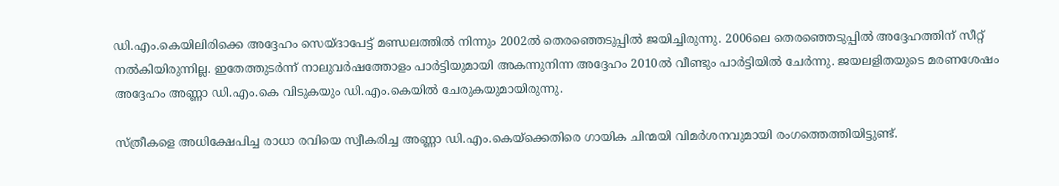ഡി.എം.കെയിലിരിക്കെ അദ്ദേഹം സെയ്ദാപേട്ട് മണ്ഡലത്തില്‍ നിന്നും 2002ല്‍ തെരഞ്ഞെടുപ്പില്‍ ജയിച്ചിരുന്നു. 2006ലെ തെരഞ്ഞെടുപ്പില്‍ അദ്ദേഹത്തിന് സീറ്റ് നല്‍കിയിരുന്നില്ല. ഇതേത്തുടര്‍ന്ന് നാലുവര്‍ഷത്തോളം പാര്‍ട്ടിയുമായി അകന്നുനിന്ന അദ്ദേഹം 2010ല്‍ വീണ്ടും പാര്‍ട്ടിയില്‍ ചേര്‍ന്നു. ജയലളിതയുടെ മരണശേഷം അദ്ദേഹം അണ്ണാ ഡി.എം.കെ വിടുകയും ഡി.എം.കെയില്‍ ചേരുകയുമായിരുന്നു.

സ്ത്രീകളെ അധിക്ഷേപിച്ച രാധാ രവിയെ സ്വീകരിച്ച അണ്ണാ ഡി.എം.കെയ്‌ക്കെതിരെ ഗായിക ചിന്മയി വിമര്‍ശനവുമായി രംഗത്തെത്തിയിട്ടുണ്ട്.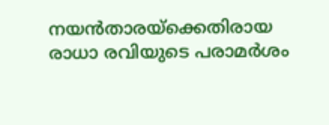നയന്‍താരയ്‌ക്കെതിരായ രാധാ രവിയുടെ പരാമര്‍ശം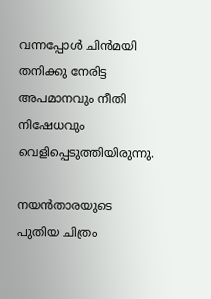വന്നപ്പോള്‍ ചിന്‍മയി തനിക്കു നേരിട്ട അപമാനവും നീതി നിഷേധവും വെളിപ്പെടുത്തിയിരുന്നു.

നയന്‍താരയുടെ പുതിയ ചിത്രം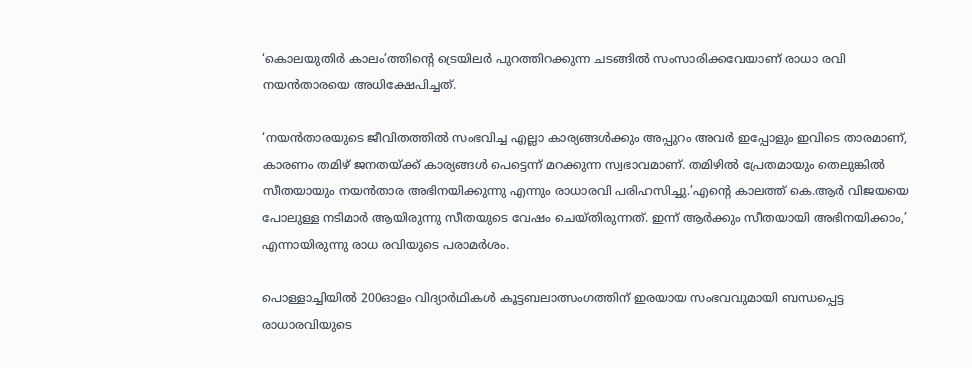‘കൊലയുതിര്‍ കാലം’ത്തിന്റെ ട്രെയിലര്‍ പുറത്തിറക്കുന്ന ചടങ്ങില്‍ സംസാരിക്കവേയാണ് രാധാ രവി നയന്‍താരയെ അധിക്ഷേപിച്ചത്.

‘നയന്‍താരയുടെ ജീവിതത്തില്‍ സംഭവിച്ച എല്ലാ കാര്യങ്ങള്‍ക്കും അപ്പുറം അവര്‍ ഇപ്പോളും ഇവിടെ താരമാണ്, കാരണം തമിഴ് ജനതയ്ക്ക് കാര്യങ്ങള്‍ പെട്ടെന്ന് മറക്കുന്ന സ്വഭാവമാണ്. തമിഴില്‍ പ്രേതമായും തെലുങ്കില്‍ സീതയായും നയന്‍താര അഭിനയിക്കുന്നു എന്നും രാധാരവി പരിഹസിച്ചു.’എന്റെ കാലത്ത് കെ.ആര്‍ വിജയയെ പോലുള്ള നടിമാര്‍ ആയിരുന്നു സീതയുടെ വേഷം ചെയ്തിരുന്നത്. ഇന്ന് ആര്‍ക്കും സീതയായി അഭിനയിക്കാം,’ എന്നായിരുന്നു രാധ രവിയുടെ പരാമര്‍ശം.

പൊള്ളാച്ചിയില്‍ 200ഓളം വിദ്യാര്‍ഥികള്‍ കൂട്ടബലാത്സംഗത്തിന് ഇരയായ സംഭവവുമായി ബന്ധപ്പെട്ട രാധാരവിയുടെ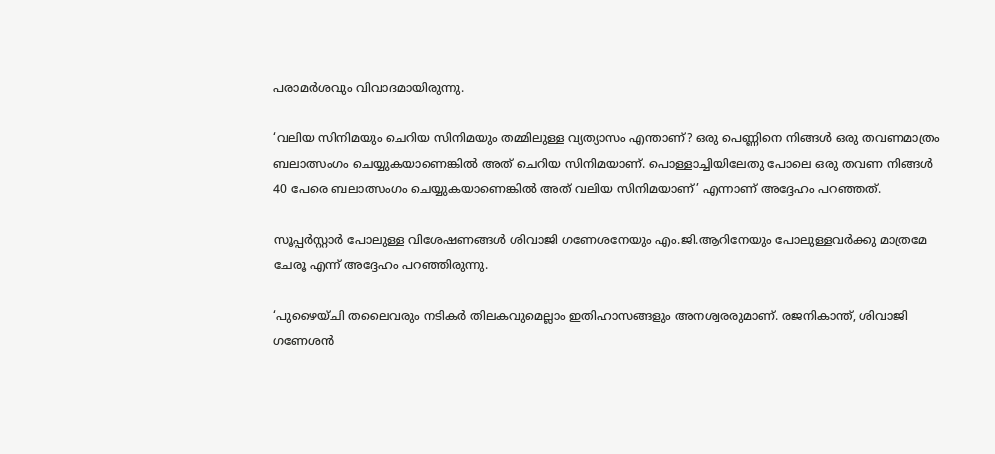പരാമര്‍ശവും വിവാദമായിരുന്നു.

‘വലിയ സിനിമയും ചെറിയ സിനിമയും തമ്മിലുള്ള വ്യത്യാസം എന്താണ്? ഒരു പെണ്ണിനെ നിങ്ങള്‍ ഒരു തവണമാത്രം ബലാത്സംഗം ചെയ്യുകയാണെങ്കില്‍ അത് ചെറിയ സിനിമയാണ്. പൊള്ളാച്ചിയിലേതു പോലെ ഒരു തവണ നിങ്ങള്‍ 40 പേരെ ബലാത്സംഗം ചെയ്യുകയാണെങ്കില്‍ അത് വലിയ സിനിമയാണ്’ എന്നാണ് അദ്ദേഹം പറഞ്ഞത്.

സൂപ്പര്‍സ്റ്റാര്‍ പോലുള്ള വിശേഷണങ്ങള്‍ ശിവാജി ഗണേശനേയും എം.ജി.ആറിനേയും പോലുള്ളവര്‍ക്കു മാത്രമേ ചേരൂ എന്ന് അദ്ദേഹം പറഞ്ഞിരുന്നു.

‘പുഴൈയ്ചി തലൈവരും നടികര്‍ തിലകവുമെല്ലാം ഇതിഹാസങ്ങളും അനശ്വരരുമാണ്. രജനികാന്ത്, ശിവാജി ഗണേശന്‍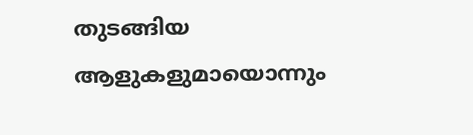തുടങ്ങിയ ആളുകളുമായൊന്നും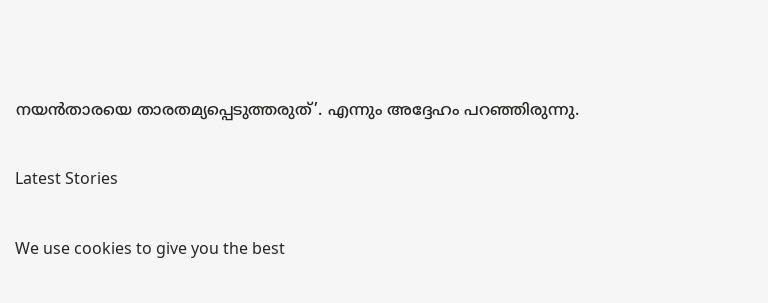നയന്‍താരയെ താരതമ്യപ്പെടുത്തരുത്’. എന്നും അദ്ദേഹം പറഞ്ഞിരുന്നു.

Latest Stories

We use cookies to give you the best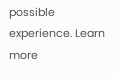possible experience. Learn more